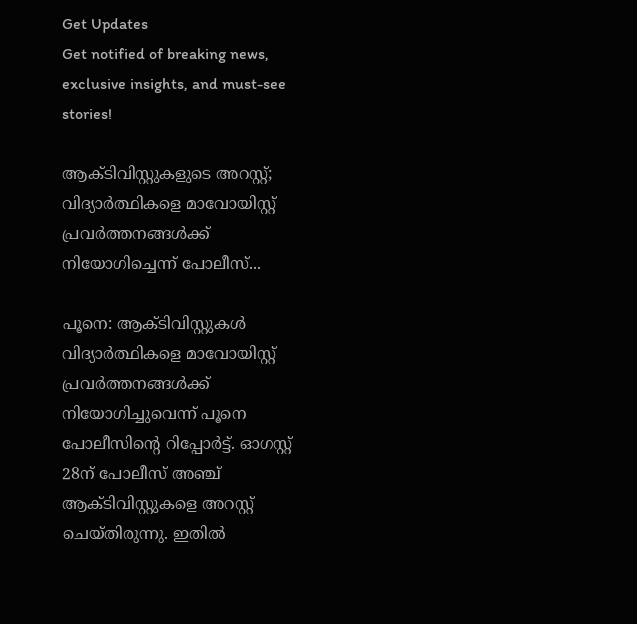Get Updates
Get notified of breaking news, exclusive insights, and must-see stories!

ആക്ടിവിസ്റ്റുകളുടെ അറസ്റ്റ്; വിദ്യാർത്ഥികളെ മാവോയിസ്റ്റ് പ്രവർത്തനങ്ങൾക്ക് നിയോഗിച്ചെന്ന് പോലീസ്...

പൂനെ: ആക്ടിവിസ്റ്റുകൾ വിദ്യാർത്ഥികളെ മാവോയിസ്റ്റ് പ്രവർത്തനങ്ങൾക്ക് നിയോഗിച്ചുവെന്ന് പൂനെ പോലീസിന്റെ റിപ്പോർട്ട്. ഓഗസ്റ്റ് 28ന് പോലീസ് അഞ്ച് ആക്ടിവിസ്റ്റുകളെ അറസ്റ്റ് ചെയ്തിരുന്നു. ഇതിൽ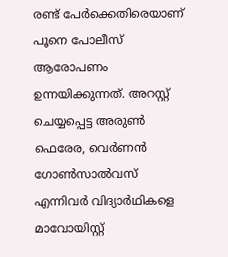രണ്ട് പേർക്കെതിരെയാണ് പൂനെ പോലീസ് ആരോപണം ഉന്നയിക്കുന്നത്. അറസ്റ്റ് ചെയ്യപ്പെട്ട അരുണ്‍ ഫെരേര, വെര്‍ണന്‍ ഗോണ്‍സാല്‍വസ് എന്നിവര്‍ വിദ്യാര്‍ഥികളെ മാവോയിസ്റ്റ്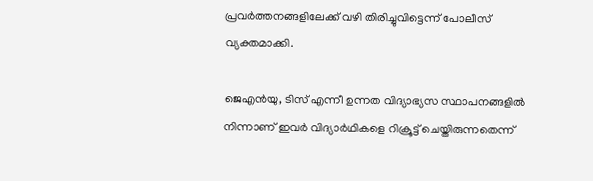പ്രവര്‍ത്തനങ്ങളിലേക്ക് വഴി തിരിച്ചുവിട്ടെന്ന് പോലീസ് വ്യക്തമാക്കി.

ജെഎന്‍യു, ടിസ് എന്നീ ഉന്നത വിദ്യാഭ്യസ സ്ഥാപനങ്ങളില്‍ നിന്നാണ് ഇവര്‍ വിദ്യാര്‍ഥികളെ റിക്രൂട്ട് ചെയ്തിരുന്നതെന്ന്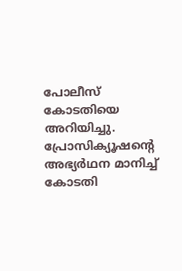പോലീസ് കോടതിയെ അറിയിച്ചു. പ്രോസിക്യൂഷന്റെ അഭ്യര്‍ഥന മാനിച്ച് കോടതി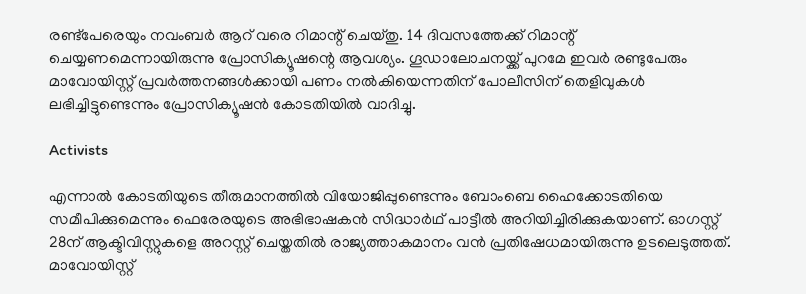രണ്ട്‌പേരെയും നവംബര്‍ ആറ് വരെ റിമാന്റ് ചെയ്തു. 14 ദിവസത്തേക്ക് റിമാന്റ് ചെയ്യണമെന്നായിരുന്നു പ്രോസിക്യൂഷന്റെ ആവശ്യം. ഗൂഡാലോചനയ്ക്ക് പുറമേ ഇവര്‍ രണ്ടുപേരും മാവോയിസ്റ്റ് പ്രവര്‍ത്തനങ്ങള്‍ക്കായി പണം നല്‍കിയെന്നതിന് പോലീസിന് തെളിവുകള്‍ ലഭിച്ചിട്ടുണ്ടെന്നും പ്രോസിക്യൂഷൻ കോടതിയിൽ വാദിച്ചു.

Activists

എന്നാൽ കോടതിയുടെ തീരുമാനത്തില്‍ വിയോജിപ്പുണ്ടെന്നും ബോംബെ ഹൈക്കോടതിയെ സമീപിക്കുമെന്നും ഫെരേരയുടെ അഭിഭാഷകന്‍ സിദ്ധാര്‍ഥ് പാട്ടീല്‍ അറിയിച്ചിരിക്കുകയാണ്. ഓഗസ്റ്റ് 28ന് ആക്ടിവിസ്റ്റുകളെ അറസ്റ്റ് ചെയ്തതിൽ രാജ്യത്താകമാനം വൻ പ്രതിഷേധമായിരുന്നു ഉടലെടുത്തത്. മാവോയിസ്റ്റ്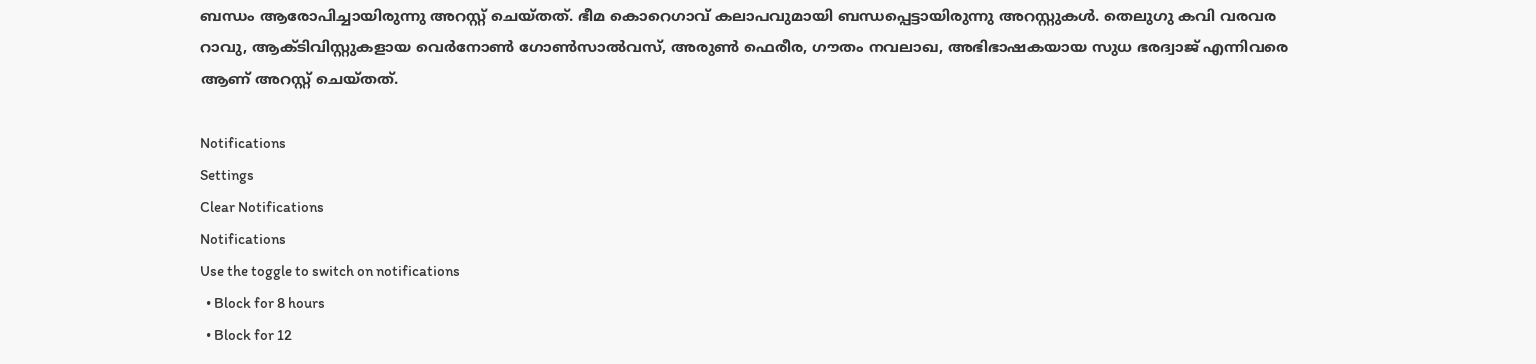ബന്ധം ആരോപിച്ചായിരുന്നു അറസ്റ്റ് ചെയ്തത്. ഭീമ കൊറെഗാവ് കലാപവുമായി ബന്ധപ്പെട്ടായിരുന്നു അറസ്റ്റുകള്‍. തെലുഗു കവി വരവര റാവു, ആക്ടിവിസ്റ്റുകളായ വെര്‍നോണ്‍ ഗോണ്‍സാല്‍വസ്, അരുണ്‍ ഫെരീര, ഗൗതം നവലാഖ, അഭിഭാഷകയായ സുധ ഭരദ്വാജ് എന്നിവരെ ആണ് അറസ്റ്റ് ചെയ്തത്.

Notifications
Settings
Clear Notifications
Notifications
Use the toggle to switch on notifications
  • Block for 8 hours
  • Block for 12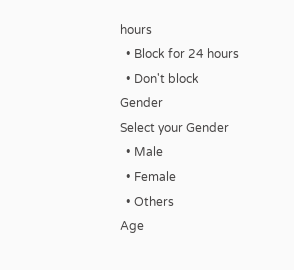hours
  • Block for 24 hours
  • Don't block
Gender
Select your Gender
  • Male
  • Female
  • Others
Age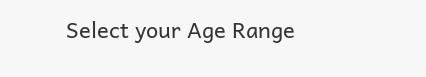Select your Age Range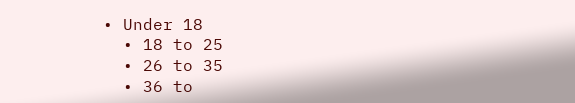• Under 18
  • 18 to 25
  • 26 to 35
  • 36 to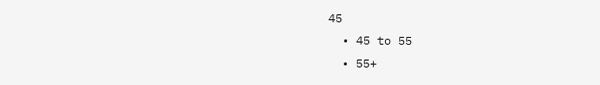45
  • 45 to 55
  • 55+